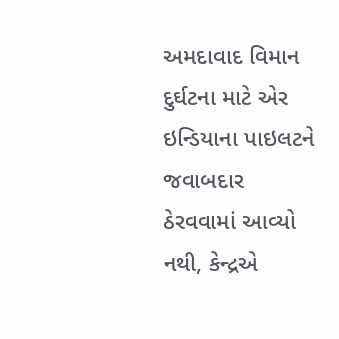અમદાવાદ વિમાન દુર્ઘટના માટે એર ઇન્ડિયાના પાઇલટને જવાબદાર ઠેરવવામાં આવ્યો નથી, કેન્દ્રએ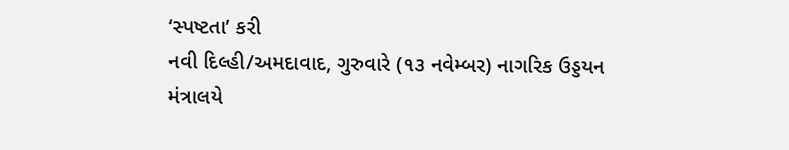‘સ્પષ્ટતા’ કરી
નવી દિલ્હી/અમદાવાદ, ગુરુવારે (૧૩ નવેમ્બર) નાગરિક ઉડ્ડયન મંત્રાલયે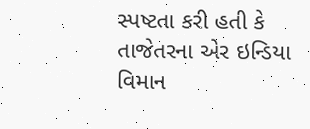સ્પષ્ટતા કરી હતી કે તાજેતરના એર ઇન્ડિયા વિમાન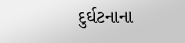દુર્ઘટનાના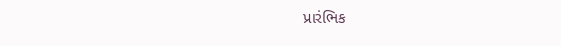પ્રારંભિક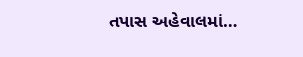તપાસ અહેવાલમાં…